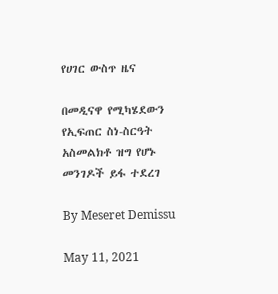የሀገር ውስጥ ዜና

በመዲናዋ የሚካሄደውን የኢፍጠር ስነ-ስርዓት አስመልክቶ ዝግ የሆኑ መንገዶች ይፋ ተደረገ

By Meseret Demissu

May 11, 2021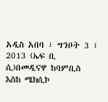አዲስ አበባ ፣ ግንቦት 3 ፣ 2013 (ኤፍ ቢ ሲ)በመዲናዋ ከባምቢስ እስከ ሜክሲኮ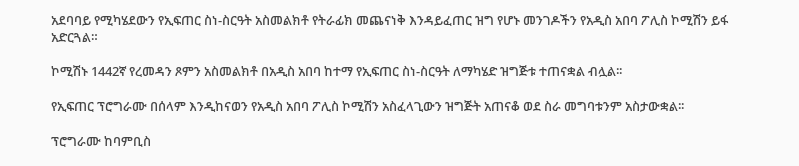አደባባይ የሚካሄደውን የኢፍጠር ስነ-ስርዓት አስመልክቶ የትራፊክ መጨናነቅ እንዳይፈጠር ዝግ የሆኑ መንገዶችን የአዲስ አበባ ፖሊስ ኮሚሽን ይፋ አድርጓል።

ኮሚሽኑ 1442ኛ የረመዳን ጾምን አስመልክቶ በአዲስ አበባ ከተማ የኢፍጠር ስነ-ስርዓት ለማካሄድ ዝግጅቱ ተጠናቋል ብሏል፡፡

የኢፍጠር ፕሮግራሙ በሰላም እንዲከናወን የአዲስ አበባ ፖሊስ ኮሚሽን አስፈላጊውን ዝግጅት አጠናቆ ወደ ስራ መግባቱንም አስታውቋል፡፡

ፕሮግራሙ ከባምቢስ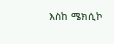እስከ ሜክሲኮ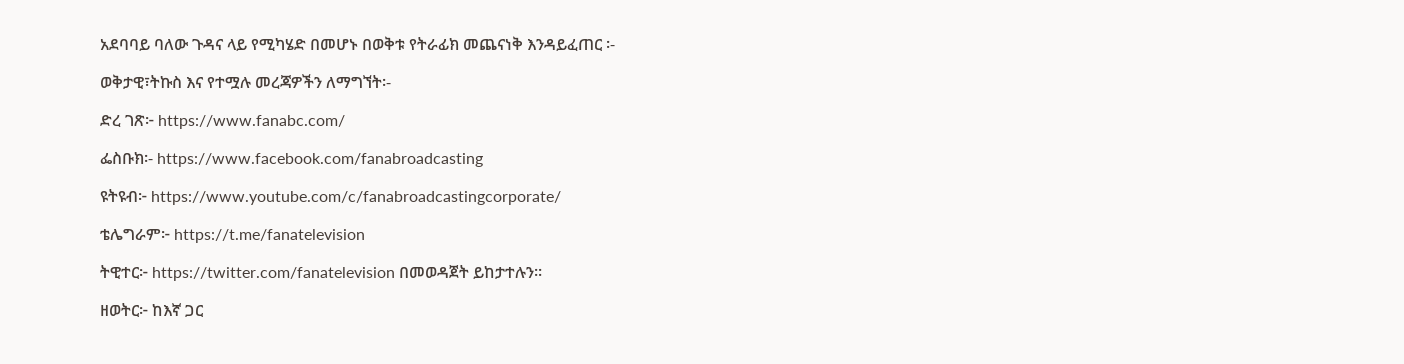አደባባይ ባለው ጉዳና ላይ የሚካሄድ በመሆኑ በወቅቱ የትራፊክ መጨናነቅ እንዳይፈጠር ፡-

ወቅታዊ፣ትኩስ እና የተሟሉ መረጃዎችን ለማግኘት፡-

ድረ ገጽ፦ https://www.fanabc.com/

ፌስቡክ፡- https://www.facebook.com/fanabroadcasting

ዩትዩብ፦ https://www.youtube.com/c/fanabroadcastingcorporate/

ቴሌግራም፦ https://t.me/fanatelevision

ትዊተር፦ https://twitter.com/fanatelevision በመወዳጀት ይከታተሉን፡፡

ዘወትር፦ ከእኛ ጋር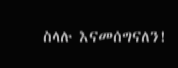ስላሉ እናመሰግናለን!